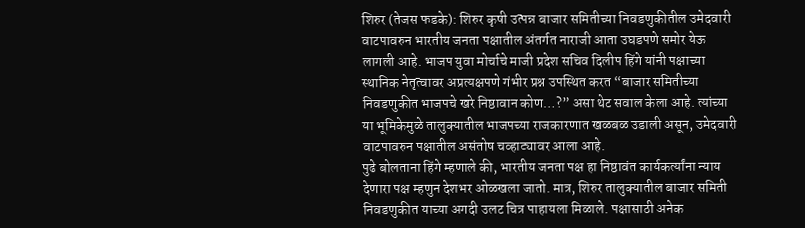शिरुर (तेजस फडके): शिरुर कृषी उत्पन्न बाजार समितीच्या निवडणुकीतील उमेदवारी वाटपावरुन भारतीय जनता पक्षातील अंतर्गत नाराजी आता उघडपणे समोर येऊ लागली आहे. भाजप युवा मोर्चाचे माजी प्रदेश सचिव दिलीप हिंगे यांनी पक्षाच्या स्थानिक नेतृत्वावर अप्रत्यक्षपणे गंभीर प्रश्न उपस्थित करत “बाजार समितीच्या निवडणुकीत भाजपचे खरे निष्ठावान कोण…?” असा थेट सवाल केला आहे. त्यांच्या या भूमिकेमुळे तालुक्यातील भाजपच्या राजकारणात खळबळ उडाली असून, उमेदवारी वाटपावरुन पक्षातील असंतोष चव्हाट्यावर आला आहे.
पुढे बोलताना हिंगे म्हणाले की, भारतीय जनता पक्ष हा निष्ठावंत कार्यकर्त्यांना न्याय देणारा पक्ष म्हणुन देशभर ओळखला जातो. मात्र, शिरुर तालुक्यातील बाजार समिती निवडणुकीत याच्या अगदी उलट चित्र पाहायला मिळाले. पक्षासाठी अनेक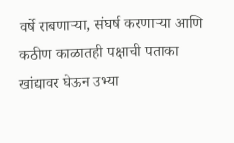वर्षे राबणाऱ्या, संघर्ष करणाऱ्या आणि कठीण काळातही पक्षाची पताका खांद्यावर घेऊन उभ्या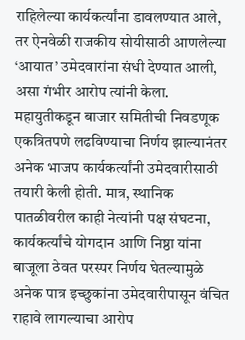राहिलेल्या कार्यकर्त्यांना डावलण्यात आले, तर ऐनवेळी राजकीय सोयीसाठी आणलेल्या ‘आयात’ उमेदवारांना संधी देण्यात आली, असा गंभीर आरोप त्यांनी केला.
महायुतीकडून बाजार समितीची निवडणूक एकत्रितपणे लढविण्याचा निर्णय झाल्यानंतर अनेक भाजप कार्यकर्त्यांनी उमेदवारीसाठी तयारी केली होती. मात्र, स्थानिक पातळीवरील काही नेत्यांनी पक्ष संघटना, कार्यकर्त्यांचे योगदान आणि निष्ठा यांना बाजूला ठेवत परस्पर निर्णय घेतल्यामुळे अनेक पात्र इच्छुकांना उमेदवारीपासून वंचित राहावे लागल्याचा आरोप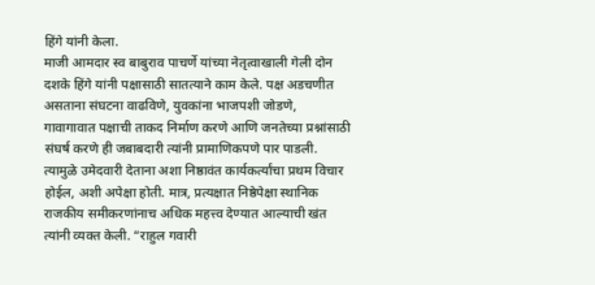हिंगे यांनी केला.
माजी आमदार स्व बाबुराव पाचर्णे यांच्या नेतृत्वाखाली गेली दोन दशके हिंगे यांनी पक्षासाठी सातत्याने काम केले. पक्ष अडचणीत असताना संघटना वाढविणे, युवकांना भाजपशी जोडणे, गावागावात पक्षाची ताकद निर्माण करणे आणि जनतेच्या प्रश्नांसाठी संघर्ष करणे ही जबाबदारी त्यांनी प्रामाणिकपणे पार पाडली. त्यामुळे उमेदवारी देताना अशा निष्ठावंत कार्यकर्त्यांचा प्रथम विचार होईल, अशी अपेक्षा होती. मात्र, प्रत्यक्षात निष्ठेपेक्षा स्थानिक राजकीय समीकरणांनाच अधिक महत्त्व देण्यात आल्याची खंत त्यांनी व्यक्त केली. “राहुल गवारी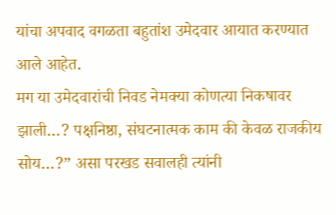यांचा अपवाद वगळता बहुतांश उमेदवार आयात करण्यात आले आहेत.
मग या उमेदवारांची निवड नेमक्या कोणत्या निकषावर झाली…? पक्षनिष्ठा, संघटनात्मक काम की केवळ राजकीय सोय…?” असा परखड सवालही त्यांनी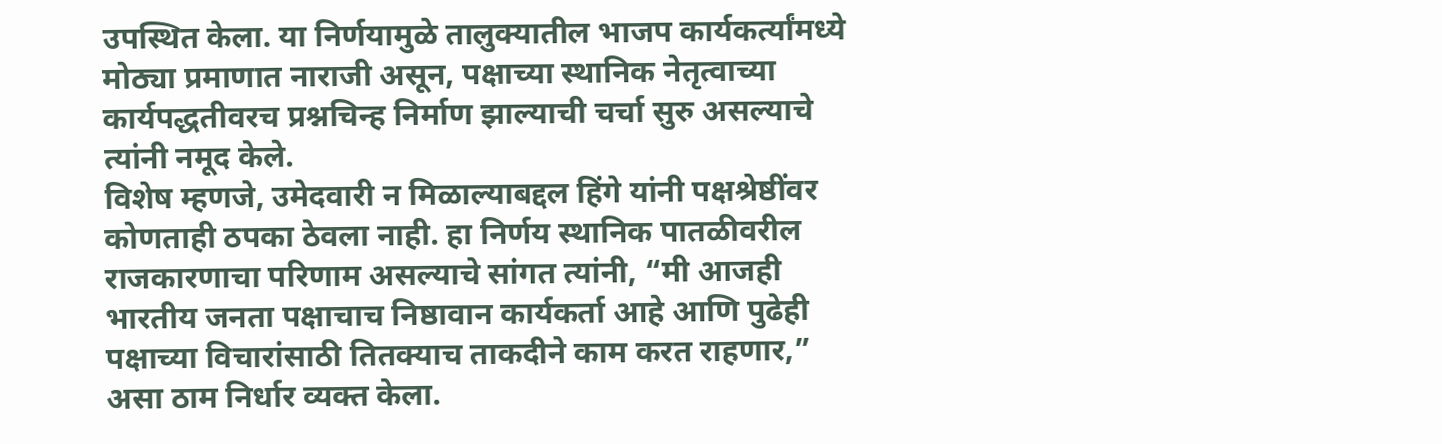उपस्थित केला. या निर्णयामुळे तालुक्यातील भाजप कार्यकर्त्यांमध्ये मोठ्या प्रमाणात नाराजी असून, पक्षाच्या स्थानिक नेतृत्वाच्या कार्यपद्धतीवरच प्रश्नचिन्ह निर्माण झाल्याची चर्चा सुरु असल्याचे त्यांनी नमूद केले.
विशेष म्हणजे, उमेदवारी न मिळाल्याबद्दल हिंगे यांनी पक्षश्रेष्ठींवर कोणताही ठपका ठेवला नाही. हा निर्णय स्थानिक पातळीवरील राजकारणाचा परिणाम असल्याचे सांगत त्यांनी, “मी आजही भारतीय जनता पक्षाचाच निष्ठावान कार्यकर्ता आहे आणि पुढेही पक्षाच्या विचारांसाठी तितक्याच ताकदीने काम करत राहणार,” असा ठाम निर्धार व्यक्त केला.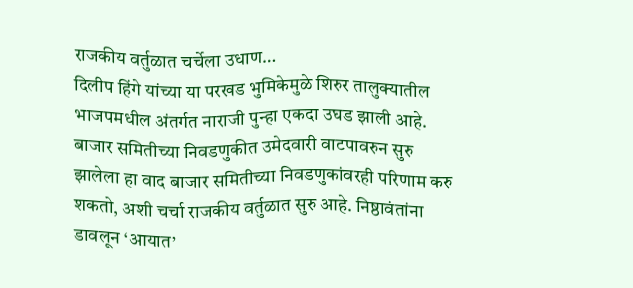राजकीय वर्तुळात चर्चेला उधाण…
दिलीप हिंगे यांच्या या परखड भुमिकेमुळे शिरुर तालुक्यातील भाजपमधील अंतर्गत नाराजी पुन्हा एकदा उघड झाली आहे. बाजार समितीच्या निवडणुकीत उमेदवारी वाटपावरुन सुरु झालेला हा वाद बाजार समितीच्या निवडणुकांवरही परिणाम करु शकतो, अशी चर्चा राजकीय वर्तुळात सुरु आहे. निष्ठावंतांना डावलून ‘आयात’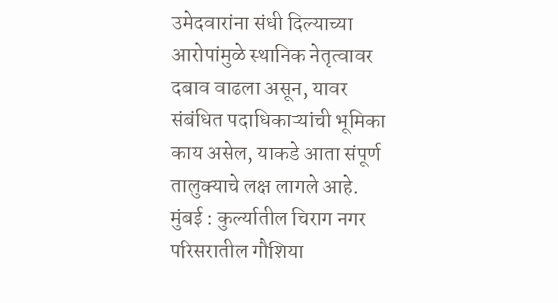उमेदवारांना संधी दिल्याच्या आरोपांमुळे स्थानिक नेतृत्वावर दबाव वाढला असून, यावर संबंधित पदाधिकाऱ्यांची भूमिका काय असेल, याकडे आता संपूर्ण तालुक्याचे लक्ष लागले आहे.
मुंबई : कुर्ल्यातील चिराग नगर परिसरातील गौशिया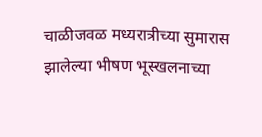चाळीजवळ मध्यरात्रीच्या सुमारास झालेल्या भीषण भूस्खलनाच्या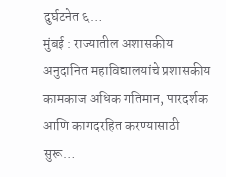दुर्घटनेत ६…
मुंबई : राज्यातील अशासकीय अनुदानित महाविद्यालयांचे प्रशासकीय कामकाज अधिक गतिमान, पारदर्शक आणि कागदरहित करण्यासाठी सुरू…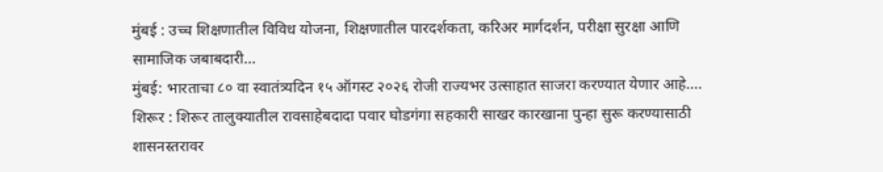मुंबई : उच्च शिक्षणातील विविध योजना, शिक्षणातील पारदर्शकता, करिअर मार्गदर्शन, परीक्षा सुरक्षा आणि सामाजिक जबाबदारी…
मुंबई: भारताचा ८० वा स्वातंत्र्यदिन १५ ऑगस्ट २०२६ रोजी राज्यभर उत्साहात साजरा करण्यात येणार आहे.…
शिरूर : शिरूर तालुक्यातील रावसाहेबदादा पवार घोडगंगा सहकारी साखर कारखाना पुन्हा सुरू करण्यासाठी शासनस्तरावर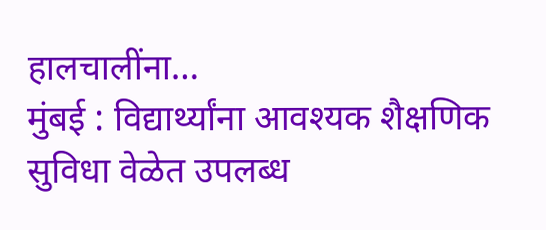हालचालींना…
मुंबई : विद्यार्थ्यांना आवश्यक शैक्षणिक सुविधा वेळेत उपलब्ध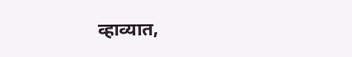व्हाव्यात,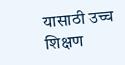यासाठी उच्च शिक्षण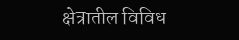क्षेत्रातील विविध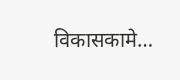विकासकामे…